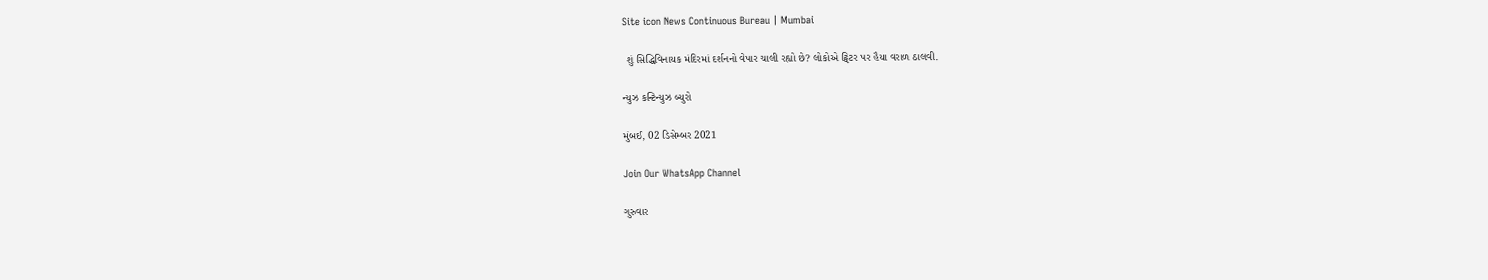Site icon News Continuous Bureau | Mumbai

 શું સિદ્ધિવિનાયક મંદિરમાં દર્શનનો વેપાર ચાલી રહ્યો છે? લોકોએ ટ્વિટર પર હૈયા વરાળ ઠાલવી.

ન્યુઝ કન્ટિન્યુઝ બ્યુરો

મુંબઈ, 02 ડિસેમ્બર 2021

Join Our WhatsApp Channel

ગુરુવાર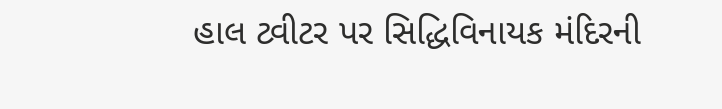હાલ ટ્વીટર પર સિદ્ધિવિનાયક મંદિરની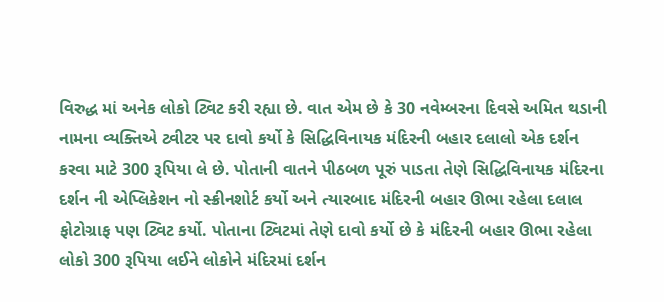વિરુદ્ધ માં અનેક લોકો ટ્વિટ કરી રહ્યા છે. વાત એમ છે કે 30 નવેમ્બરના દિવસે અમિત થડાની નામના વ્યક્તિએ ટ્વીટર પર દાવો કર્યો કે સિદ્ધિવિનાયક મંદિરની બહાર દલાલો એક દર્શન કરવા માટે 300 રૂપિયા લે છે. પોતાની વાતને પીઠબળ પૂરું પાડતા તેણે સિદ્ધિવિનાયક મંદિરના દર્શન ની એપ્લિકેશન નો સ્ક્રીનશોર્ટ કર્યો અને ત્યારબાદ મંદિરની બહાર ઊભા રહેલા દલાલ ફોટોગ્રાફ પણ ટ્વિટ કર્યો. પોતાના ટ્વિટમાં તેણે દાવો કર્યો છે કે મંદિરની બહાર ઊભા રહેલા લોકો 300 રૂપિયા લઈને લોકોને મંદિરમાં દર્શન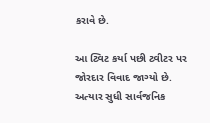કરાવે છે.

આ ટ્વિટ કર્યા પછી ટ્વીટર પર જોરદાર વિવાદ જાગ્યો છે. અત્યાર સુધી સાર્વજનિક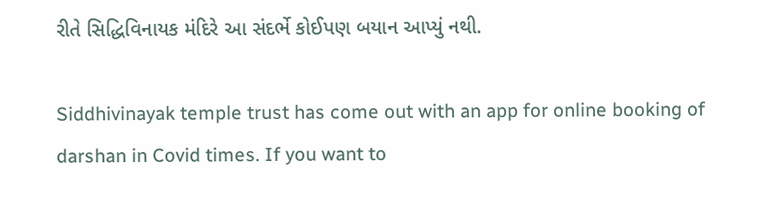રીતે સિદ્ધિવિનાયક મંદિરે આ સંદર્ભે કોઈપણ બયાન આપ્યું નથી.

Siddhivinayak temple trust has come out with an app for online booking of darshan in Covid times. If you want to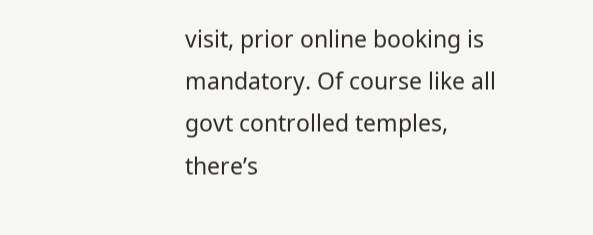visit, prior online booking is mandatory. Of course like all govt controlled temples, there’s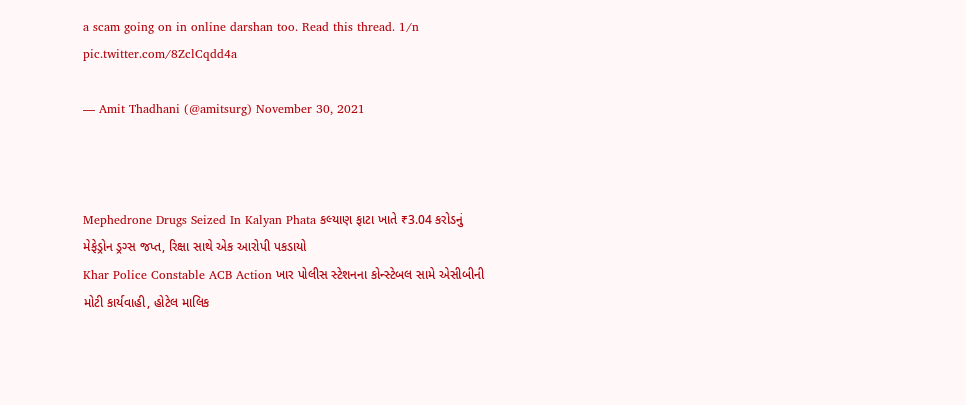a scam going on in online darshan too. Read this thread. 1/n pic.twitter.com/8ZclCqdd4a

— Amit Thadhani (@amitsurg) November 30, 2021



Mephedrone Drugs Seized In Kalyan Phata કલ્યાણ ફાટા ખાતે ₹3.04 કરોડનું મેફેડ્રોન ડ્રગ્સ જપ્ત, રિક્ષા સાથે એક આરોપી પકડાયો
Khar Police Constable ACB Action ખાર પોલીસ સ્ટેશનના કોન્સ્ટેબલ સામે એસીબીની મોટી કાર્યવાહી, હોટેલ માલિક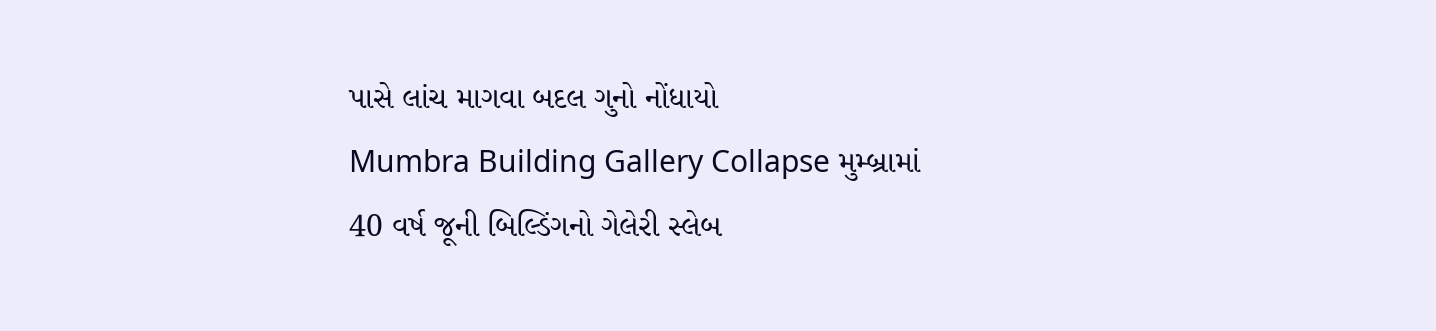પાસે લાંચ માગવા બદલ ગુનો નોંધાયો
Mumbra Building Gallery Collapse મુમ્બ્રામાં 40 વર્ષ જૂની બિલ્ડિંગનો ગેલેરી સ્લેબ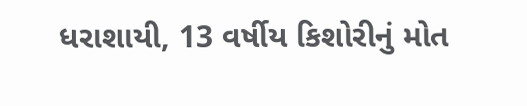ધરાશાયી, 13 વર્ષીય કિશોરીનું મોત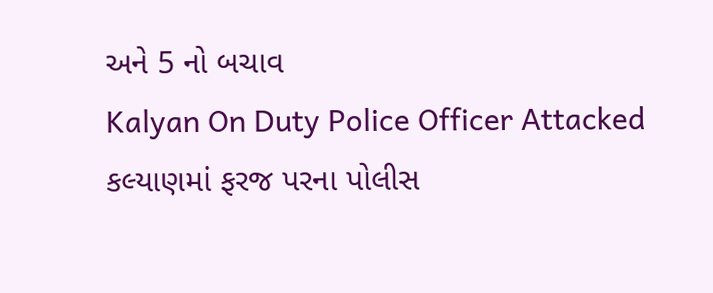અને 5 નો બચાવ
Kalyan On Duty Police Officer Attacked કલ્યાણમાં ફરજ પરના પોલીસ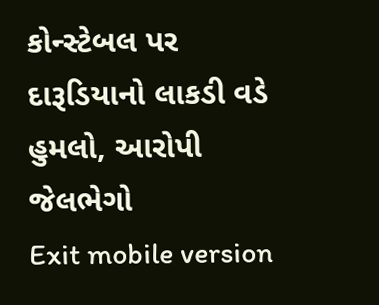કોન્સ્ટેબલ પર દારૂડિયાનો લાકડી વડે હુમલો, આરોપી જેલભેગો
Exit mobile version